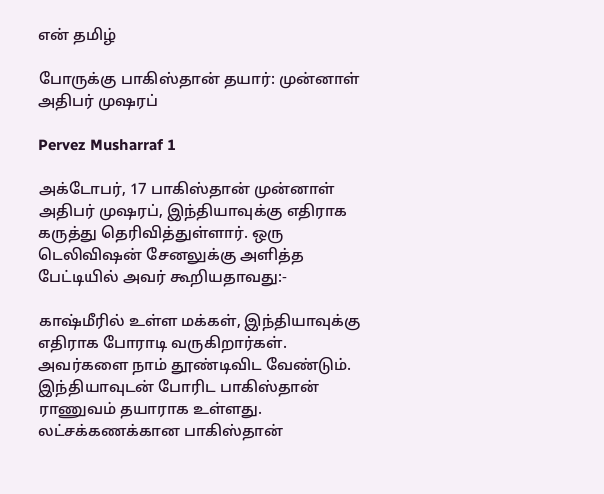என் தமிழ்

போருக்கு பாகிஸ்தான் தயார்: முன்னாள் அதிபர் முஷரப்

Pervez Musharraf 1

அக்டோபர், 17 பாகிஸ்தான் முன்னாள் அதிபர் முஷரப், இந்தியாவுக்கு எதிராக கருத்து தெரிவித்துள்ளார். ஒரு டெலிவிஷன் சேனலுக்கு அளித்த பேட்டியில் அவர் கூறியதாவது:-

காஷ்மீரில் உள்ள மக்கள், இந்தியாவுக்கு எதிராக போராடி வருகிறார்கள். அவர்களை நாம் தூண்டிவிட வேண்டும். இந்தியாவுடன் போரிட பாகிஸ்தான் ராணுவம் தயாராக உள்ளது. லட்சக்கணக்கான பாகிஸ்தான்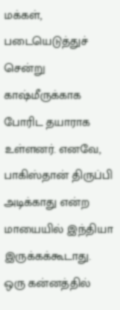மக்கள், படையெடுத்துச் சென்று காஷ்மீருக்காக போரிட தயாராக உள்ளனர். எனவே, பாகிஸ்தான் திருப்பி அடிக்காது என்ற மாயையில் இந்தியா இருக்கக்கூடாது. ஒரு கன்னத்தில்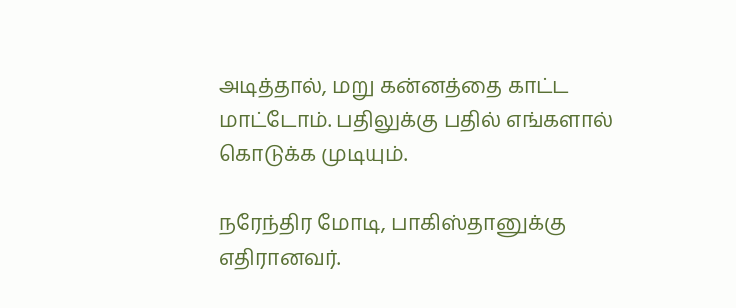அடித்தால், மறு கன்னத்தை காட்ட மாட்டோம். பதிலுக்கு பதில் எங்களால் கொடுக்க முடியும்.

நரேந்திர மோடி, பாகிஸ்தானுக்கு எதிரானவர்.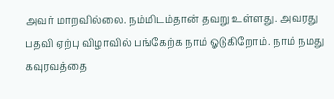அவர் மாறவில்லை. நம்மிடம்தான் தவறு உள்ளது. அவரது பதவி ஏற்பு விழாவில் பங்கேற்க நாம் ஓடுகிறோம். நாம் நமது கவுரவத்தை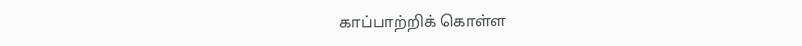காப்பாற்றிக் கொள்ள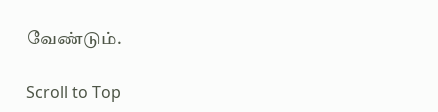வேண்டும்.

Scroll to Top